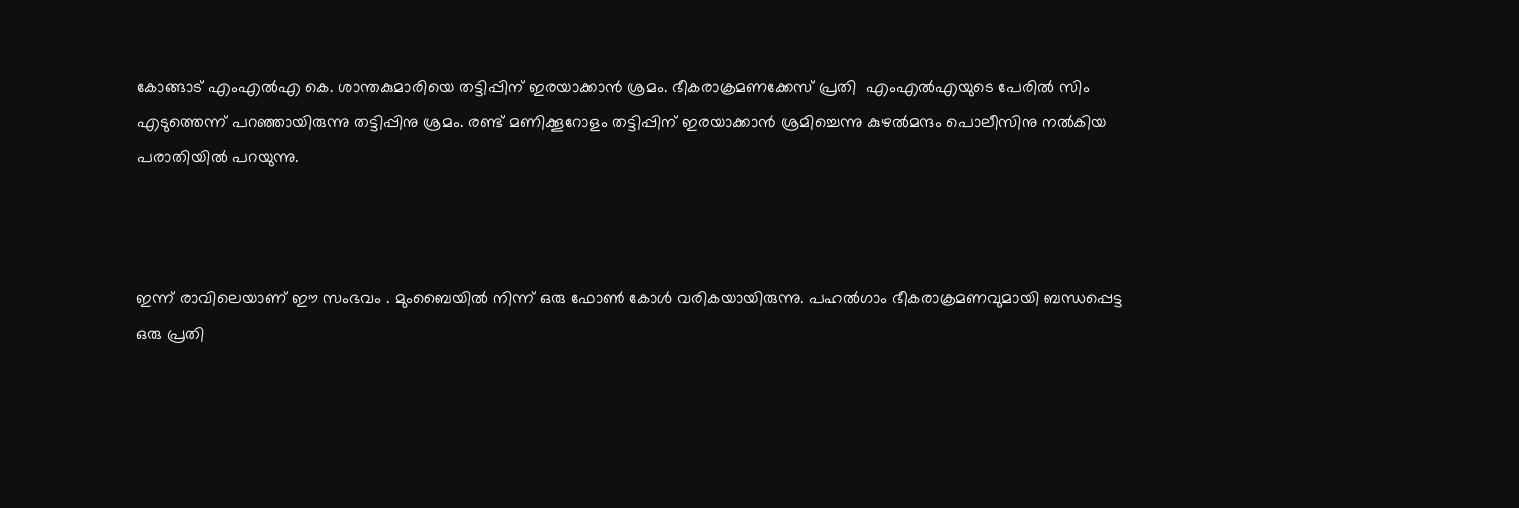കോങ്ങാട് എംഎല്‍എ കെ. ശാന്തകുമാരിയെ തട്ടിപ്പിന് ഇരയാക്കാന്‍ ശ്രമം. ഭീകരാക്രമണക്കേസ് പ്രതി  എംഎല്‍എയുടെ പേരില്‍ സിം എടുത്തെന്ന് പറഞ്ഞായിരുന്നു തട്ടിപ്പിനു ശ്രമം. രണ്ട് മണിക്കൂറോളം തട്ടിപ്പിന് ഇരയാക്കാന്‍ ശ്രമിച്ചെന്നു കുഴല്‍മന്ദം പൊലീസിനു നല്‍കിയ പരാതിയില്‍ പറയുന്നു.



ഇന്ന് രാവിലെയാണ് ഈ സംഭവം . മുംബൈയില്‍ നിന്ന് ഒരു ഫോണ്‍ കോള്‍ വരികയായിരുന്നു. പഹൽഗാം ഭീകരാക്രമണവുമായി ബന്ധപ്പെട്ട ഒരു പ്രതി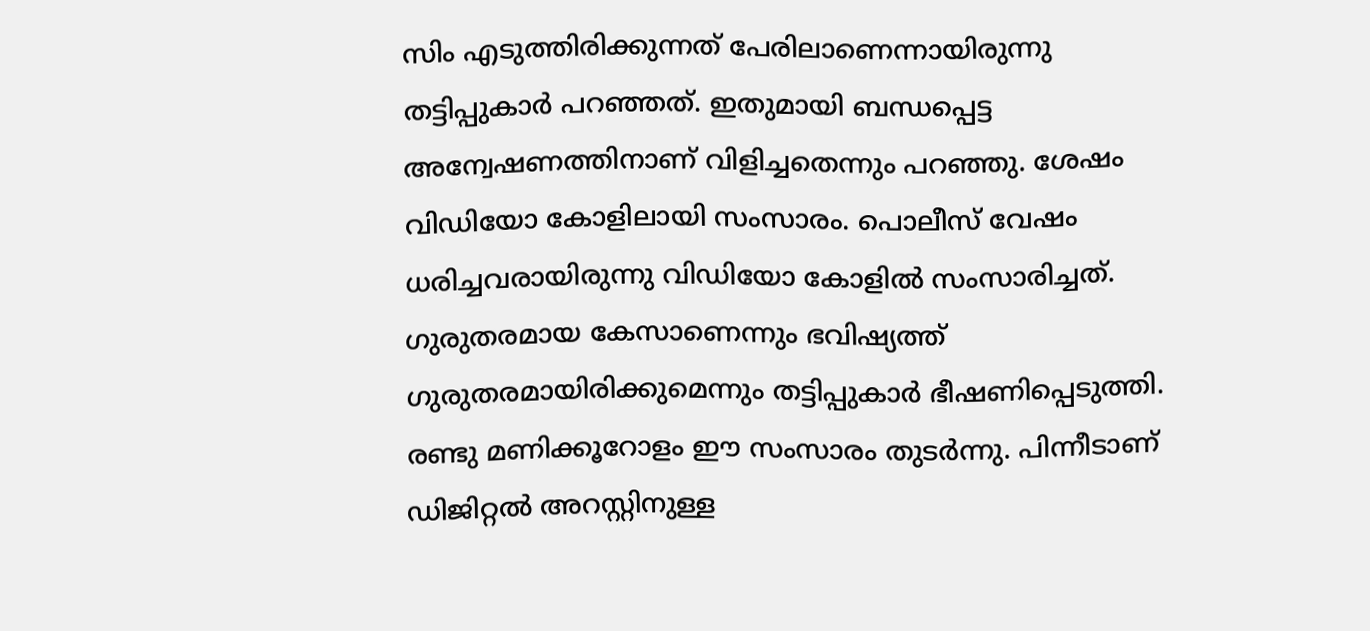സിം എടുത്തിരിക്കുന്നത് പേരിലാണെന്നായിരുന്നു തട്ടിപ്പുകാര്‍ പറഞ്ഞത്. ഇതുമായി ബന്ധപ്പെട്ട അന്വേഷണത്തിനാണ് വിളിച്ചതെന്നും പറഞ്ഞു. ശേഷം വിഡിയോ കോളിലായി സംസാരം. പൊലീസ് വേഷം ധരിച്ചവരായിരുന്നു വിഡിയോ കോളില്‍ സംസാരിച്ചത്. ഗുരുതരമായ കേസാണെന്നും ഭവിഷ്യത്ത് ഗുരുതരമായിരിക്കുമെന്നും തട്ടിപ്പുകാര്‍ ഭീഷണിപ്പെടുത്തി. രണ്ടു മണിക്കൂറോളം ഈ സംസാരം തുടര്‍ന്നു. പിന്നീടാണ് ഡിജിറ്റല്‍ അറസ്റ്റിനുള്ള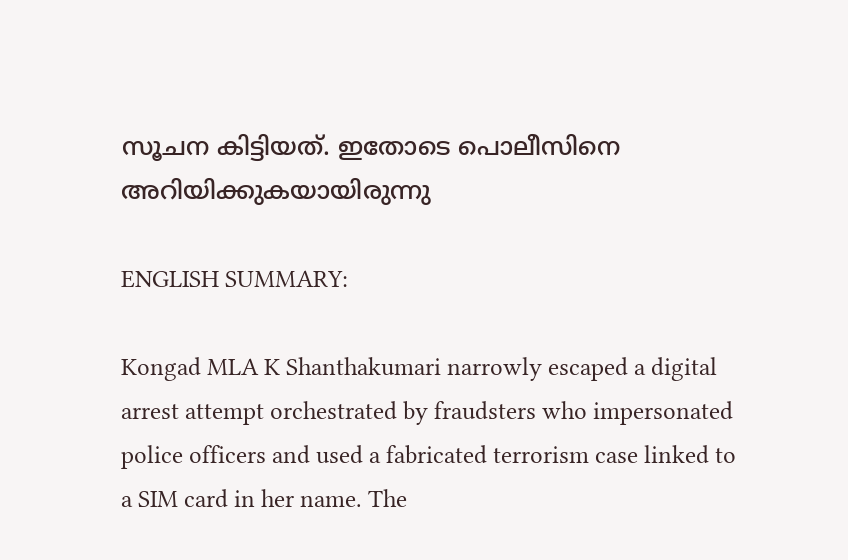സൂചന കിട്ടിയത്. ഇതോടെ പൊലീസിനെ അറിയിക്കുകയായിരുന്നു

ENGLISH SUMMARY:

Kongad MLA K Shanthakumari narrowly escaped a digital arrest attempt orchestrated by fraudsters who impersonated police officers and used a fabricated terrorism case linked to a SIM card in her name. The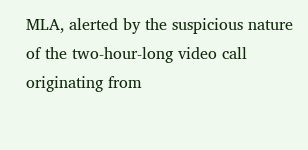MLA, alerted by the suspicious nature of the two-hour-long video call originating from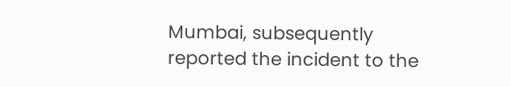Mumbai, subsequently reported the incident to the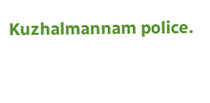Kuzhalmannam police.